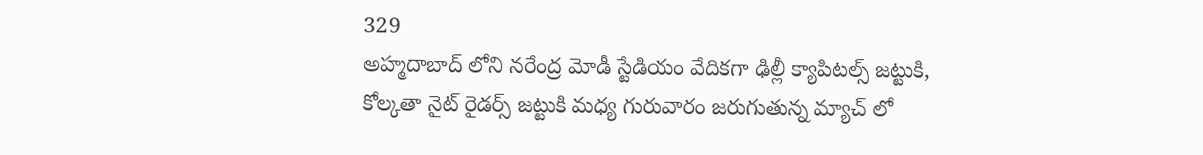329
అహ్మదాబాద్ లోని నరేంద్ర మోడీ స్టేడియం వేదికగా ఢిల్లీ క్యాపిటల్స్ జట్టుకి, కోల్కతా నైట్ రైడర్స్ జట్టుకి మధ్య గురువారం జరుగుతున్న మ్యాచ్ లో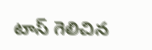టాస్ గెలిచిన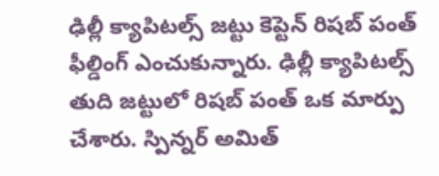ఢిల్లీ క్యాపిటల్స్ జట్టు కెప్టెన్ రిషబ్ పంత్ ఫీల్డింగ్ ఎంచుకున్నారు. ఢిల్లీ క్యాపిటల్స్ తుది జట్టులో రిషబ్ పంత్ ఒక మార్పు చేశారు. స్పిన్నర్ అమిత్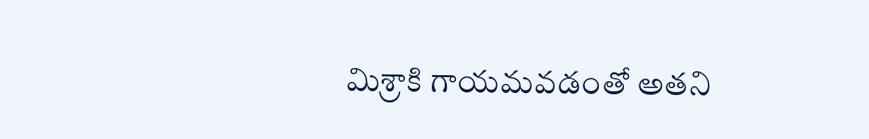మిశ్రాకి గాయమవడంతో అతని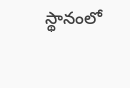స్థానంలో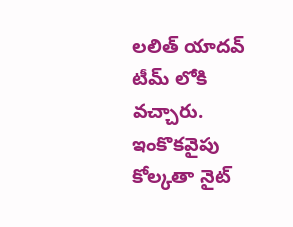లలిత్ యాదవ్ టీమ్ లోకి వచ్చారు. ఇంకొకవైపు కోల్కతా నైట్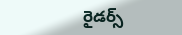రైడర్స్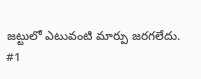జట్టులో ఎటువంటి మార్పు జరగలేదు.
#1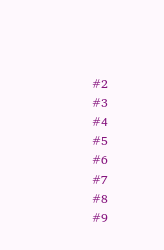#2
#3
#4
#5
#6
#7
#8
#9